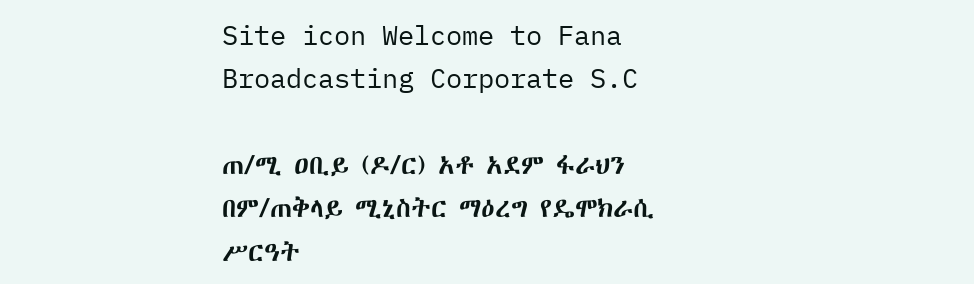Site icon Welcome to Fana Broadcasting Corporate S.C

ጠ/ሚ ዐቢይ (ዶ/ር) አቶ አደም ፋራህን በም/ጠቅላይ ሚኒስትር ማዕረግ የዴሞክራሲ ሥርዓት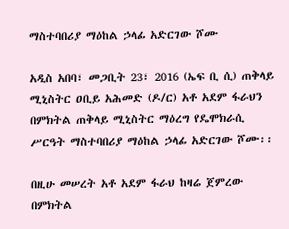ማስተባበሪያ ማዕከል ኃላፊ አድርገው ሾሙ

አዲስ አበባ፣ መጋቢት 23፣ 2016 (ኤፍ ቢ ሲ) ጠቅላይ ሚኒስትር ዐቢይ አሕመድ (ዶ/ር) አቶ አደም ፋራህን በምክትል ጠቅላይ ሚኒስትር ማዕረግ የዴሞክራሲ ሥርዓት ማስተባበሪያ ማዕከል ኃላፊ አድርገው ሾሙ፡፡

በዚሁ መሠረት አቶ አደም ፋራህ ከዛሬ ጀምረው በምክትል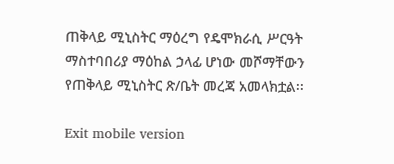ጠቅላይ ሚኒስትር ማዕረግ የዴሞክራሲ ሥርዓት ማስተባበሪያ ማዕከል ኃላፊ ሆነው መሾማቸውን የጠቅላይ ሚኒስትር ጽ/ቤት መረጃ አመላክቷል፡፡

Exit mobile version